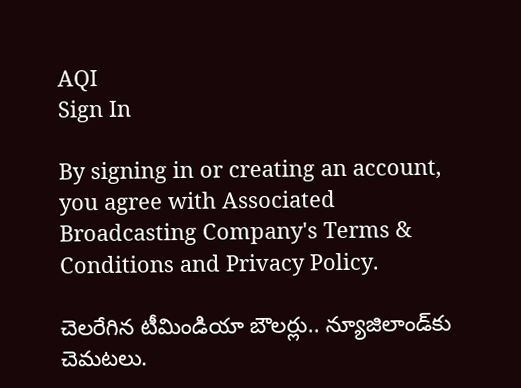AQI
Sign In

By signing in or creating an account, you agree with Associated Broadcasting Company's Terms & Conditions and Privacy Policy.

చెలరేగిన టీమిండియా బౌలర్లు.. న్యూజిలాండ్‌కు చెమటలు.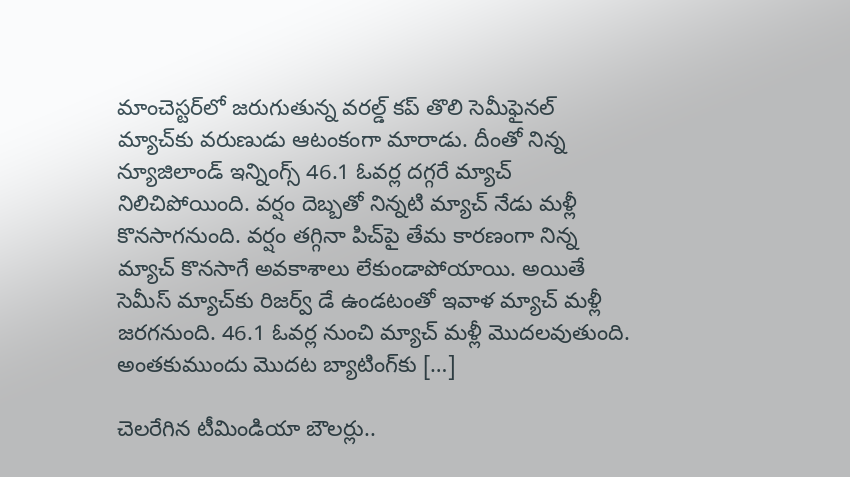మాంచెస్టర్‌లో జరుగుతున్న వరల్డ్ కప్ తొలి సెమీఫైనల్ మ్యాచ్‌కు వరుణుడు ఆటంకంగా మారాడు. దీంతో నిన్న న్యూజిలాండ్ ఇన్నింగ్స్ 46.1 ఓవర్ల దగ్గరే మ్యాచ్ నిలిచిపోయింది. వర్షం దెబ్బతో నిన్నటి మ్యాచ్ నేడు మళ్లీ కొనసాగనుంది. వర్షం తగ్గినా పిచ్‌పై తేమ కారణంగా నిన్న మ్యాచ్ కొనసాగే అవకాశాలు లేకుండాపోయాయి. అయితే సెమీస్ మ్యాచ్‌కు రిజర్వ్ డే ఉండటంతో ఇవాళ మ్యాచ్ మళ్లీ జరగనుంది. 46.1 ఓవర్ల నుంచి మ్యాచ్ మళ్లీ మొదలవుతుంది. అంతకుముందు మొదట బ్యాటింగ్‌కు […]

చెలరేగిన టీమిండియా బౌలర్లు..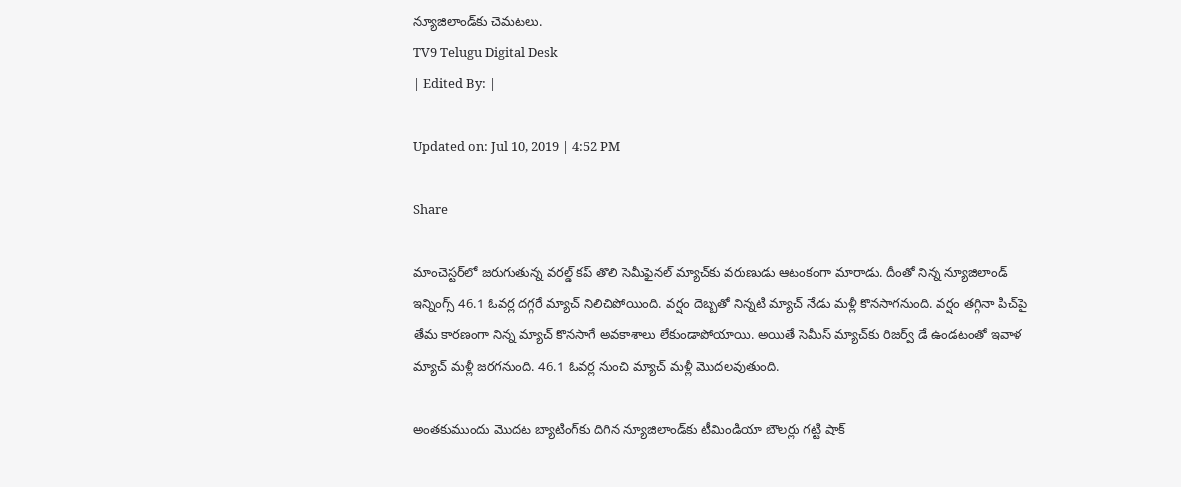న్యూజిలాండ్‌కు చెమటలు.
TV9 Telugu Digital Desk
| Edited By: |

Updated on: Jul 10, 2019 | 4:52 PM

Share

మాంచెస్టర్‌లో జరుగుతున్న వరల్డ్ కప్ తొలి సెమీఫైనల్ మ్యాచ్‌కు వరుణుడు ఆటంకంగా మారాడు. దీంతో నిన్న న్యూజిలాండ్ ఇన్నింగ్స్ 46.1 ఓవర్ల దగ్గరే మ్యాచ్ నిలిచిపోయింది. వర్షం దెబ్బతో నిన్నటి మ్యాచ్ నేడు మళ్లీ కొనసాగనుంది. వర్షం తగ్గినా పిచ్‌పై తేమ కారణంగా నిన్న మ్యాచ్ కొనసాగే అవకాశాలు లేకుండాపోయాయి. అయితే సెమీస్ మ్యాచ్‌కు రిజర్వ్ డే ఉండటంతో ఇవాళ మ్యాచ్ మళ్లీ జరగనుంది. 46.1 ఓవర్ల నుంచి మ్యాచ్ మళ్లీ మొదలవుతుంది.

అంతకుముందు మొదట బ్యాటింగ్‌కు దిగిన న్యూజిలాండ్‌కు టీమిండియా బౌలర్లు గట్టి షాక్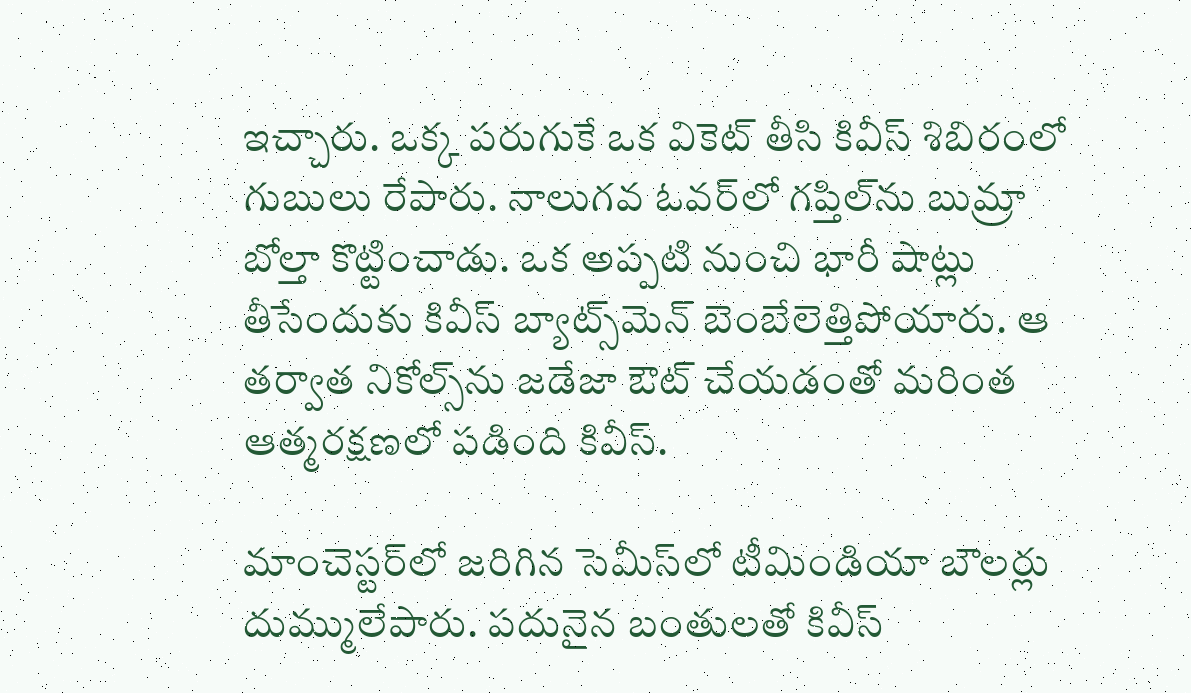ఇచ్చారు. ఒక్క పరుగుకే ఒక వికెట్ తీసి కివీస్ శిబిరంలో గుబులు రేపారు. నాలుగవ ఓవర్‌లో గప్తిల్‌ను బుమ్రా బోల్తా కొట్టించాడు. ఒక అప్పటి నుంచి భారీ షాట్లు తీసేందుకు కివీస్ బ్యాట్స్‌మెన్ బెంబేలెత్తిపోయారు. ఆ తర్వాత నికోల్స్‌ను జడేజా ఔట్ చేయడంతో మరింత ఆత్మరక్షణలో పడింది కివీస్.

మాంచెస్టర్‌లో జరిగిన సెమీస్‌లో టీమిండియా బౌలర్లు దుమ్ములేపారు. పదునైన బంతులతో కివీస్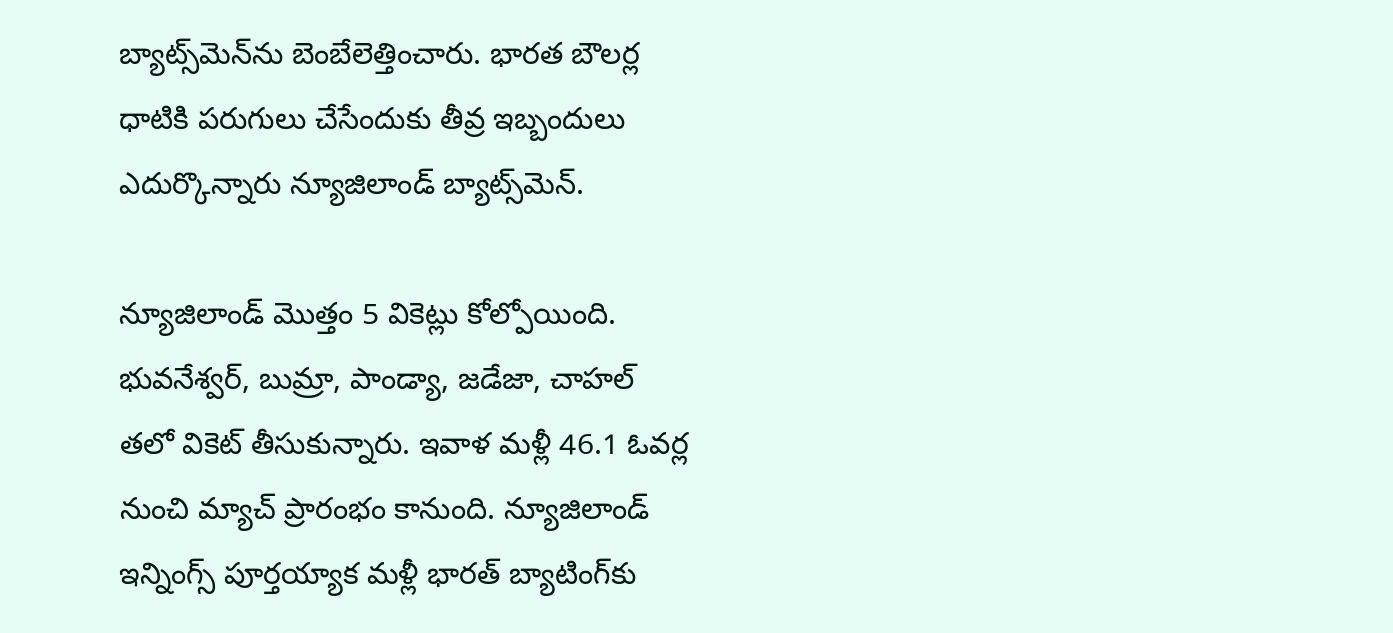బ్యాట్స్‌మెన్‌ను బెంబేలెత్తించారు. భారత బౌలర్ల ధాటికి పరుగులు చేసేందుకు తీవ్ర ఇబ్బందులు ఎదుర్కొన్నారు న్యూజిలాండ్ బ్యాట్స్‌మెన్.

న్యూజిలాండ్ మొత్తం 5 వికెట్లు కోల్పోయింది. భువనేశ్వర్, బుమ్రా, పాండ్యా, జడేజా, చాహల్ తలో వికెట్ తీసుకున్నారు. ఇవాళ మళ్లీ 46.1 ఓవర్ల నుంచి మ్యాచ్ ప్రారంభం కానుంది. న్యూజిలాండ్ ఇన్నింగ్స్ పూర్తయ్యాక మళ్లీ భారత్ బ్యాటింగ్‌కు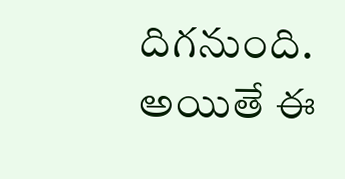దిగనుంది. అయితే ఈ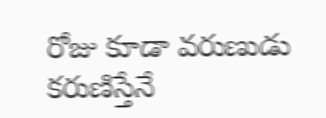రోజు కూడా వరుణుడు కరుణిస్తేనే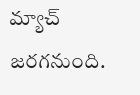మ్యాచ్ జరగనుంది.